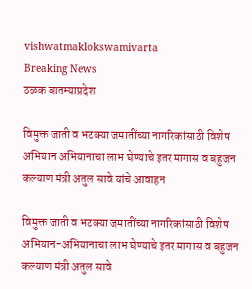vishwatmaklokswamivarta
Breaking News
ठळक बातम्याप्रदेश

विमुक्त जाती व भटक्या जमातींच्या नागरिकांसाठी विशेष अभियान अभियानाचा लाभ घेण्याचे इतर मागास व बहुजन कल्याण मंत्री अतुल सावे यांचे आवाहन

विमुक्त जाती व भटक्या जमातींच्या नागरिकांसाठी विशेष अभियान-अभियानाचा लाभ घेण्याचे इतर मागास व बहुजन कल्याण मंत्री अतुल सावे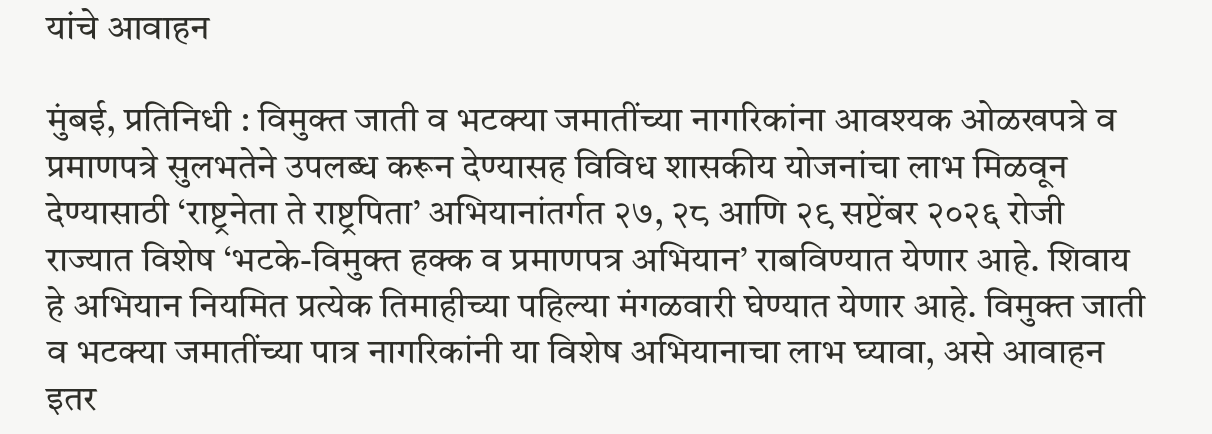यांचे आवाहन

मुंबई, प्रतिनिधी : विमुक्त जाती व भटक्या जमातींच्या नागरिकांना आवश्यक ओळखपत्रे व प्रमाणपत्रे सुलभतेने उपलब्ध करून देण्यासह विविध शासकीय योजनांचा लाभ मिळवून देण्यासाठी ‘राष्ट्रनेता ते राष्ट्रपिता’ अभियानांतर्गत २७, २८ आणि २९ सप्टेंबर २०२६ रोजी राज्यात विशेष ‘भटके-विमुक्त हक्क व प्रमाणपत्र अभियान’ राबविण्यात येणार आहे. शिवाय हे अभियान नियमित प्रत्येक तिमाहीच्या पहिल्या मंगळवारी घेण्यात येणार आहे. विमुक्त जाती व भटक्या जमातींच्या पात्र नागरिकांनी या विशेष अभियानाचा लाभ घ्यावा, असे आवाहन इतर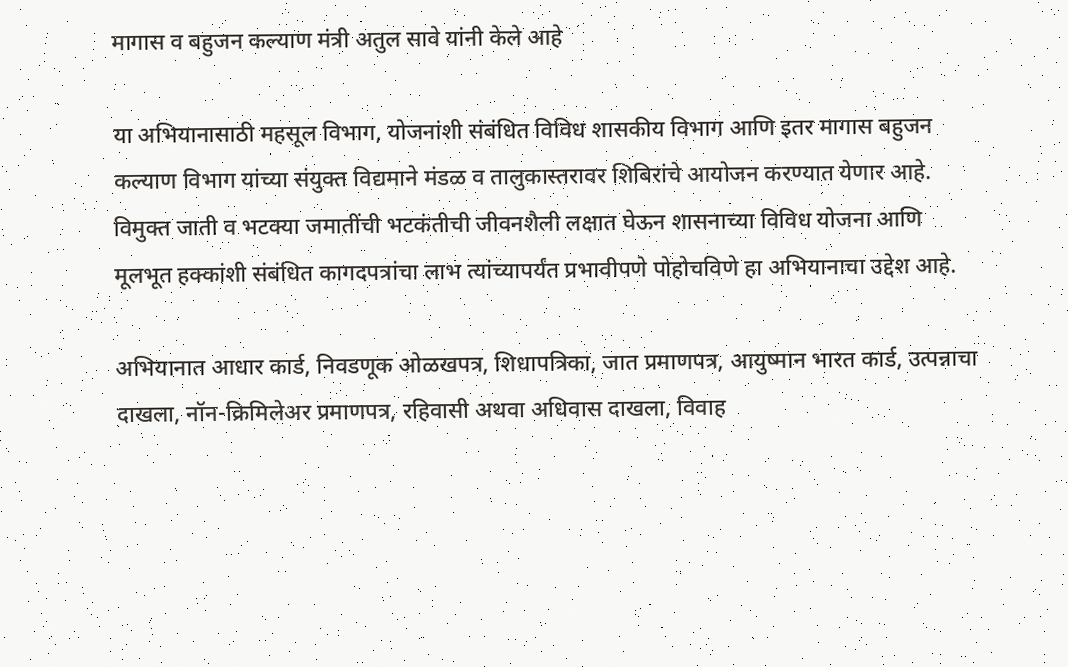मागास व बहुजन कल्याण मंत्री अतुल सावे यांनी केले आहे

या अभियानासाठी महसूल विभाग, योजनांशी संबंधित विविध शासकीय विभाग आणि इतर मागास बहुजन कल्याण विभाग यांच्या संयुक्त विद्यमाने मंडळ व तालुकास्तरावर शिबिरांचे आयोजन करण्यात येणार आहे. विमुक्त जाती व भटक्या जमातींची भटकंतीची जीवनशैली लक्षात घेऊन शासनाच्या विविध योजना आणि मूलभूत हक्कांशी संबंधित कागदपत्रांचा लाभ त्यांच्यापर्यंत प्रभावीपणे पोहोचविणे हा अभियानाचा उद्देश आहे.

अभियानात आधार कार्ड, निवडणूक ओळखपत्र, शिधापत्रिका, जात प्रमाणपत्र, आयुष्मान भारत कार्ड, उत्पन्नाचा दाखला, नॉन-क्रिमिलेअर प्रमाणपत्र, रहिवासी अथवा अधिवास दाखला, विवाह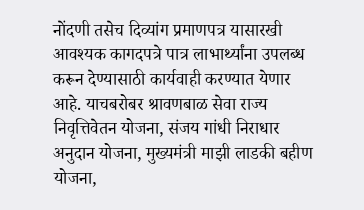नोंदणी तसेच दिव्यांग प्रमाणपत्र यासारखी आवश्यक कागदपत्रे पात्र लाभार्थ्यांना उपलब्ध करून देण्यासाठी कार्यवाही करण्यात येणार आहे. याचबरोबर श्रावणबाळ सेवा राज्य निवृत्तिवेतन योजना, संजय गांधी निराधार अनुदान योजना, मुख्यमंत्री माझी लाडकी बहीण योजना,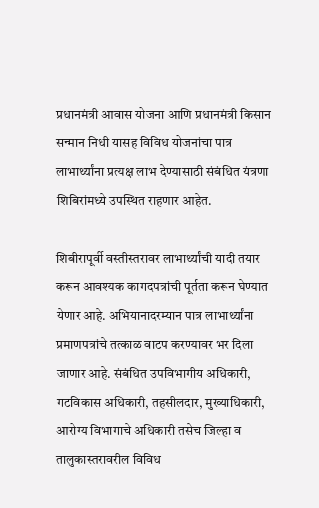प्रधानमंत्री आवास योजना आणि प्रधानमंत्री किसान सन्मान निधी यासह विविध योजनांचा पात्र लाभार्थ्यांना प्रत्यक्ष लाभ देण्यासाठी संबंधित यंत्रणा शिबिरांमध्ये उपस्थित राहणार आहेत.

शिबीरापूर्वी वस्तीस्तरावर लाभार्थ्यांची यादी तयार करून आवश्यक कागदपत्रांची पूर्तता करून घेण्यात येणार आहे. अभियानादरम्यान पात्र लाभार्थ्यांना प्रमाणपत्रांचे तत्काळ वाटप करण्यावर भर दिला जाणार आहे. संबंधित उपविभागीय अधिकारी, गटविकास अधिकारी, तहसीलदार, मुख्याधिकारी, आरोग्य विभागाचे अधिकारी तसेच जिल्हा व तालुकास्तरावरील विविध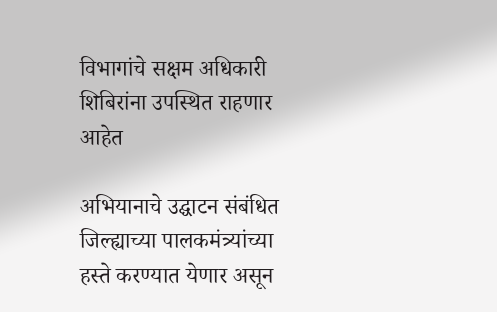विभागांचे सक्षम अधिकारी शिबिरांना उपस्थित राहणार आहेत

अभियानाचे उद्घाटन संबंधित जिल्ह्याच्या पालकमंत्र्यांच्या हस्ते करण्यात येणार असून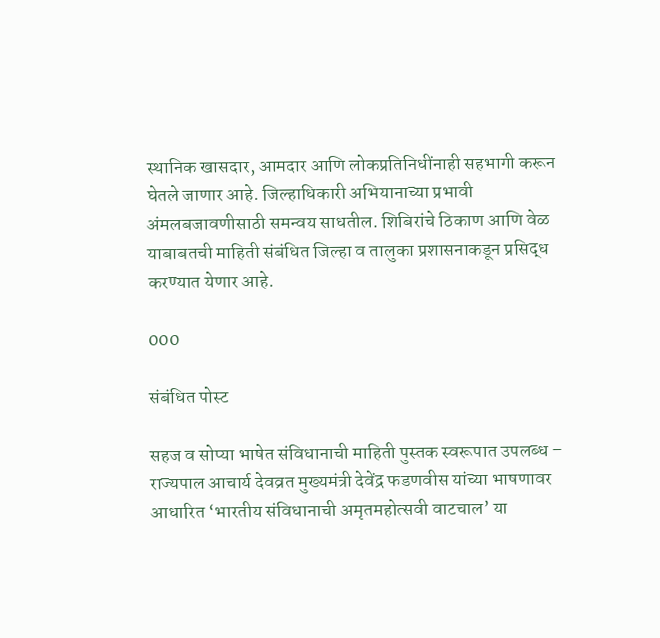स्थानिक खासदार, आमदार आणि लोकप्रतिनिधींनाही सहभागी करून घेतले जाणार आहे. जिल्हाधिकारी अभियानाच्या प्रभावी अंमलबजावणीसाठी समन्वय साधतील. शिबिरांचे ठिकाण आणि वेळ याबाबतची माहिती संबंधित जिल्हा व तालुका प्रशासनाकडून प्रसिद्ध करण्यात येणार आहे.

000

संबंधित पोस्ट

सहज व सोप्या भाषेत संविधानाची माहिती पुस्तक स्वरूपात उपलब्ध – राज्यपाल आचार्य देवव्रत मुख्यमंत्री देवेंद्र फडणवीस यांच्या भाषणावर आधारित ‘भारतीय संविधानाची अमृतमहोत्सवी वाटचाल’ या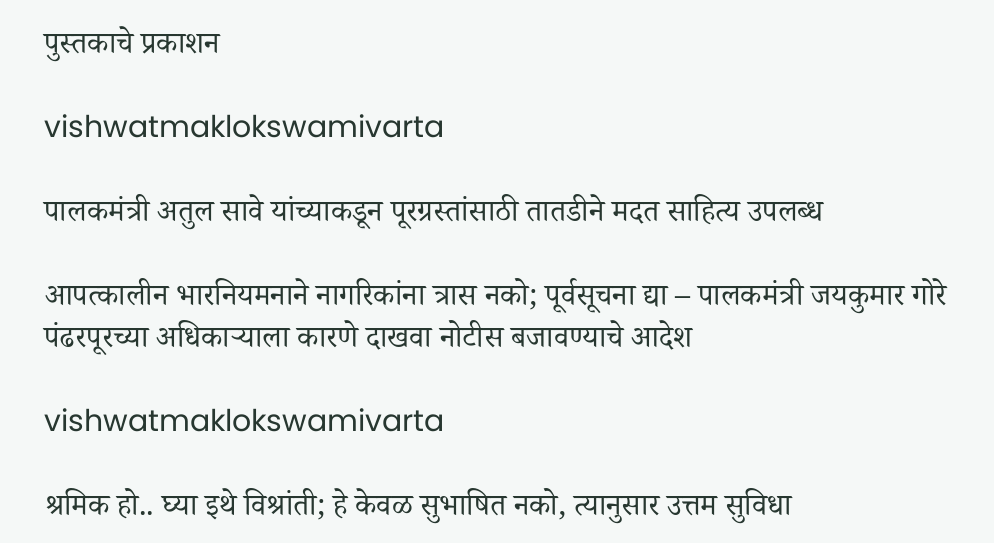पुस्तकाचे प्रकाशन

vishwatmaklokswamivarta

पालकमंत्री अतुल सावे यांच्याकडून पूरग्रस्तांसाठी तातडीने मदत साहित्य उपलब्ध

आपत्कालीन भारनियमनाने नागरिकांना त्रास नको; पूर्वसूचना द्या – पालकमंत्री जयकुमार गोरे पंढरपूरच्या अधिकाऱ्याला कारणे दाखवा नोटीस बजावण्याचे आदेश

vishwatmaklokswamivarta

श्रमिक हो.. घ्या इथे विश्रांती; हे केवळ सुभाषित नको, त्यानुसार उत्तम सुविधा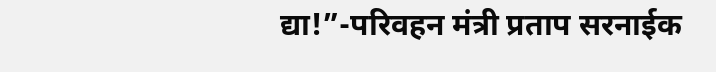द्या!”-परिवहन मंत्री प्रताप सरनाईक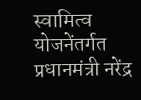स्वामित्व योजनेंतर्गत प्रधानमंत्री नरेंद्र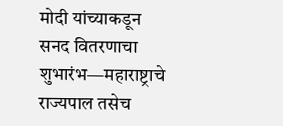मोदी यांच्याकडून सनद वितरणाचा शुभारंभ—महाराष्ट्राचे राज्यपाल तसेच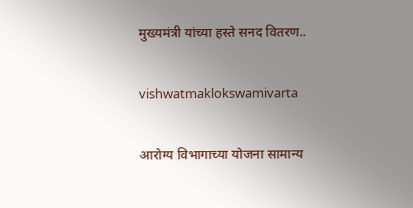मुख्यमंत्री यांच्या हस्ते सनद वितरण..

vishwatmaklokswamivarta

आरोग्य विभागाच्या योजना सामान्य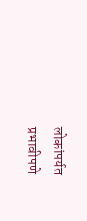लोकांपर्यत प्रभावीपणे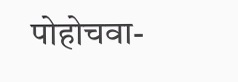पोहोचवा-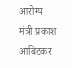आरोग्य मंत्री प्रकाश आबिटकर